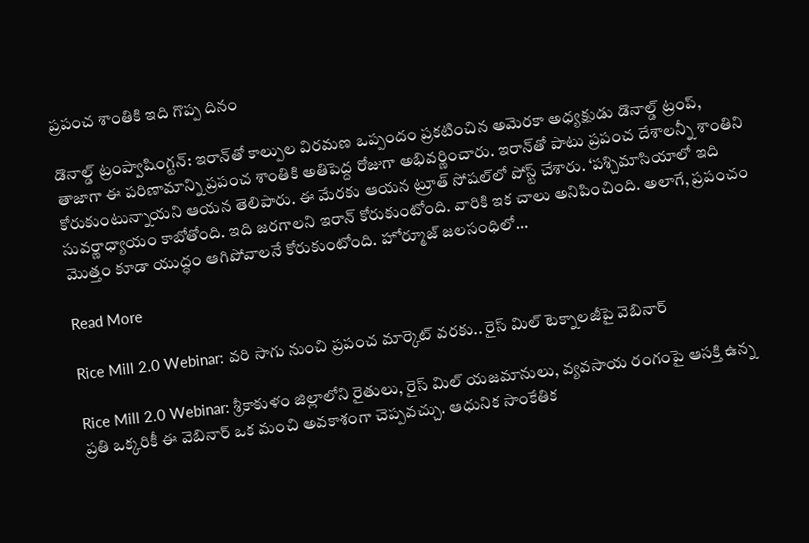ప్రపంచ శాంతికి ఇది గొప్ప దినం

డొనాల్డ్ ట్రంప్వాషింగ్టన్: ఇరాన్‌తో కాల్పుల విరమణ ఒప్పందం ప్రకటించిన అమెరకా అధ్యక్షుడు డొనాల్డ్ ట్రంప్, తాజాగా ఈ పరిణామాన్ని ప్రపంచ శాంతికి అతిపెద్ద రోజుగా అభివర్ణించారు. ఇరాన్‌తో పాటు ప్రపంచ దేశాలన్నీ శాంతిని కోరుకుంటున్నాయని ఆయన తెలిపారు. ఈ మేరకు ఆయన ట్రూత్ సోషల్‌లో పోస్ట్ చేశారు. ‘పశ్చిమాసియాలో ఇది సువర్ణాధ్యాయం కాబోతోంది. ఇది జరగాలని ఇరాన్ కోరుకుంటోంది. వారికి ఇక చాలు అనిపించింది. అలాగే, ప్రపంచం మొత్తం కూడా యుద్ధం ఆగిపోవాలనే కోరుకుంటోంది. హోర్మూజ్ జలసంధిలో…

Read More

Rice Mill 2.0 Webinar: వరి సాగు నుంచి ప్రపంచ మార్కెట్ వరకు.. రైస్ మిల్ టెక్నాలజీపై వెబినార్

Rice Mill 2.0 Webinar: శ్రీకాకుళం జిల్లాలోని రైతులు, రైస్ మిల్ యజమానులు, వ్యవసాయ రంగంపై ఆసక్తి ఉన్న ప్రతి ఒక్కరికీ ఈ వెబినార్ ఒక మంచి అవకాశంగా చెప్పవచ్చు. ఆధునిక సాంకేతిక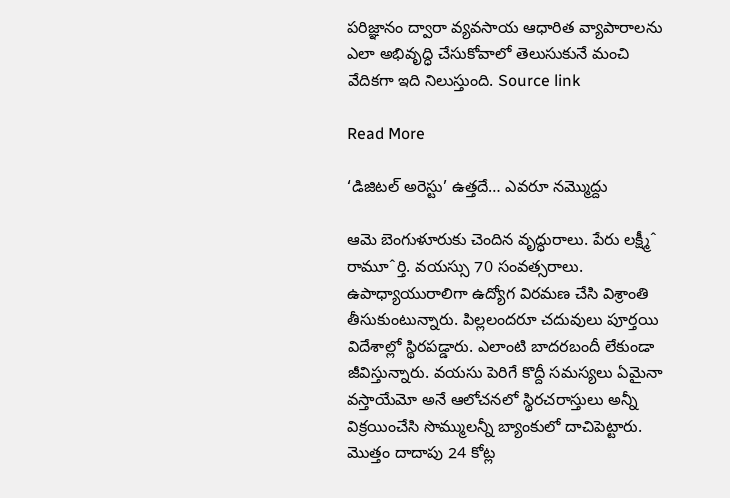పరిజ్ఞానం ద్వారా వ్యవసాయ ఆధారిత వ్యాపారాలను ఎలా అభివృద్ధి చేసుకోవాలో తెలుసుకునే మంచి వేదికగా ఇది నిలుస్తుంది. Source link

Read More

‘డిజిటల్ అరెస్టు’ ఉత్తదే… ఎవరూ నమ్మొద్దు

ఆమె బెంగుళూరుకు చెందిన వృద్ధురాలు. పేరు లక్ష్మీˆ రామూˆర్తి. వయస్సు 70 సంవత్సరాలు. ఉపాధ్యాయురాలిగా ఉద్యోగ విరమణ చేసి విశ్రాంతి తీసుకుంటున్నారు. పిల్లలందరూ చదువులు పూర్తయి విదేశాల్లో స్థిరపడ్డారు. ఎలాంటి బాదరబందీ లేకుండా జీవిస్తున్నారు. వయసు పెరిగే కొద్దీ సమస్యలు ఏమైనా వస్తాయేమో అనే ఆలోచనలో స్థిరచరాస్తులు అన్నీ విక్రయించేసి సొమ్ములన్నీ బ్యాంకులో దాచిపెట్టారు. మొత్తం దాదాపు 24 కోట్ల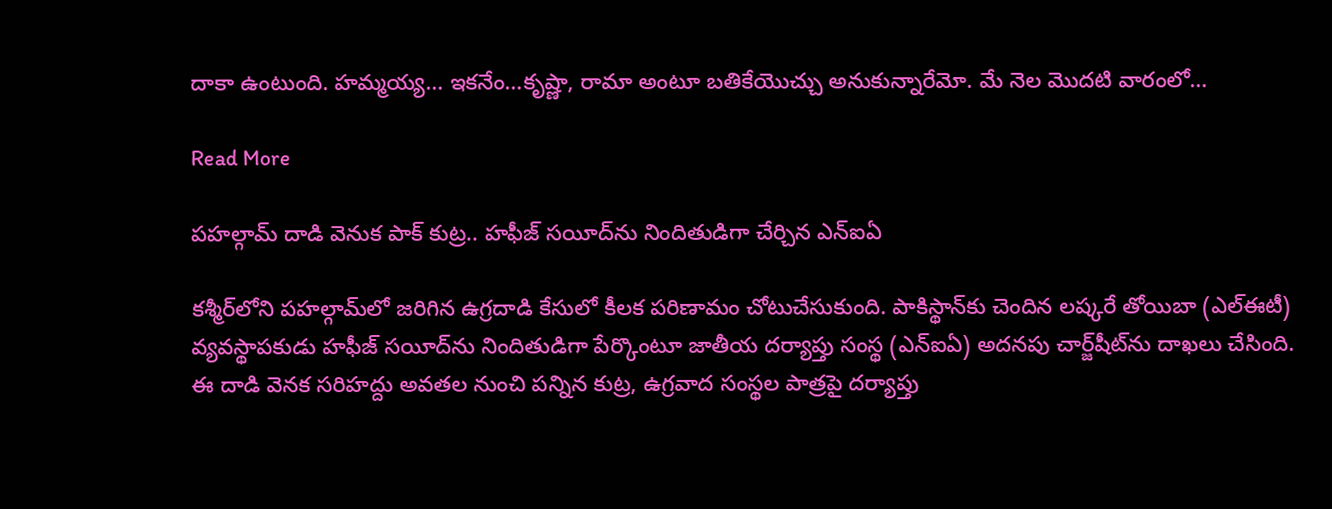దాకా ఉంటుంది. హమ్మయ్య… ఇకనేం…కృష్ణా, రామా అంటూ బతికేయొచ్చు అనుకున్నారేమో. మే నెల మొదటి వారంలో…

Read More

పహల్గామ్‌ దాడి వెనుక పాక్‌ కుట్ర.. హఫీజ్‌ సయీద్‌ను నిందితుడిగా చేర్చిన ఎన్‌ఐఏ

కశ్మీర్‌లోని పహల్గామ్‌లో జరిగిన ఉగ్రదాడి కేసులో కీలక పరిణామం చోటుచేసుకుంది. పాకిస్థాన్‌కు చెందిన లష్కరే తోయిబా (ఎల్‌ఈటీ) వ్యవస్థాపకుడు హఫీజ్‌ సయీద్‌ను నిందితుడిగా పేర్కొంటూ జాతీయ దర్యాప్తు సంస్థ (ఎన్‌ఐఏ) అదనపు చార్జ్‌షీట్‌ను దాఖలు చేసింది. ఈ దాడి వెనక సరిహద్దు అవతల నుంచి పన్నిన కుట్ర, ఉగ్రవాద సంస్థల పాత్రపై దర్యాప్తు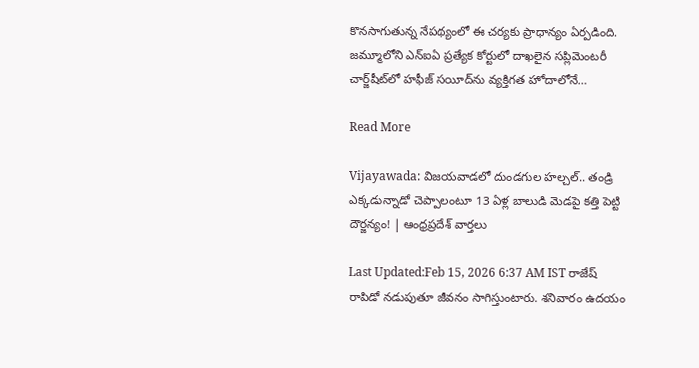కొనసాగుతున్న నేపథ్యంలో ఈ చర్యకు ప్రాధాన్యం ఏర్పడింది. జమ్మూలోని ఎన్‌ఐఏ ప్రత్యేక కోర్టులో దాఖలైన సప్లిమెంటరీ చార్జ్‌షీట్‌లో హఫీజ్‌ సయీద్‌ను వ్యక్తిగత హోదాలోనే…

Read More

Vijayawada: విజయవాడలో దుండగుల హల్చల్.. తండ్రి ఎక్కడున్నాడో చెప్పాలంటూ 13 ఏళ్ల బాలుడి మెడపై కత్తి పెట్టి దౌర్జన్యం! | ఆంధ్రప్రదేశ్ వార్తలు

Last Updated:Feb 15, 2026 6:37 AM IST రాజేష్ రాపిడో నడుపుతూ జీవనం సాగిస్తుంటారు. శనివారం ఉదయం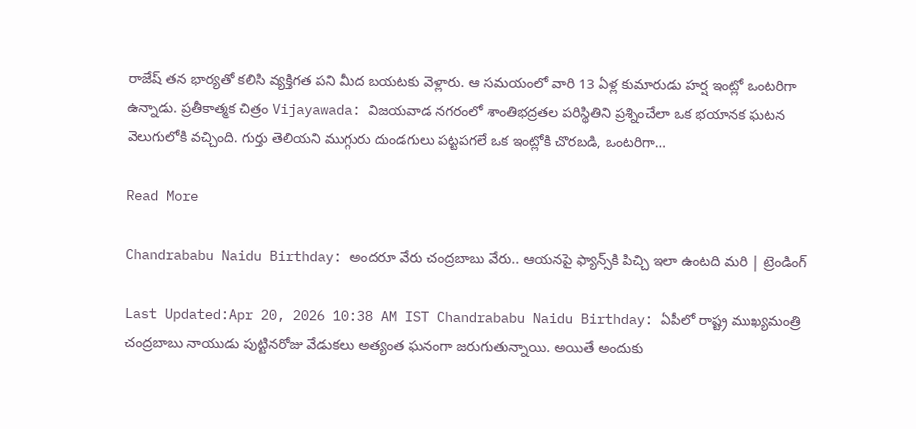రాజేష్ తన భార్యతో కలిసి వ్యక్తిగత పని మీద బయటకు వెళ్లారు. ఆ సమయంలో వారి 13 ఏళ్ల కుమారుడు హర్ష ఇంట్లో ఒంటరిగా ఉన్నాడు. ప్రతీకాత్మక చిత్రం Vijayawada: విజయవాడ నగరంలో శాంతిభద్రతల పరిస్థితిని ప్రశ్నించేలా ఒక భయానక ఘటన వెలుగులోకి వచ్చింది. గుర్తు తెలియని ముగ్గురు దుండగులు పట్టపగలే ఒక ఇంట్లోకి చొరబడి, ఒంటరిగా…

Read More

Chandrababu Naidu Birthday: అందరూ వేరు చంద్రబాబు వేరు.. ఆయనపై ఫ్యాన్స్‌కి పిచ్చి ఇలా ఉంటది మరి | ట్రెండింగ్

Last Updated:Apr 20, 2026 10:38 AM IST Chandrababu Naidu Birthday: ఏపీలో రాష్ట్ర ముఖ్యమంత్రి చంద్రబాబు నాయుడు పుట్టినరోజు వేడుకలు అత్యంత ఘనంగా జరుగుతున్నాయి. అయితే అందుకు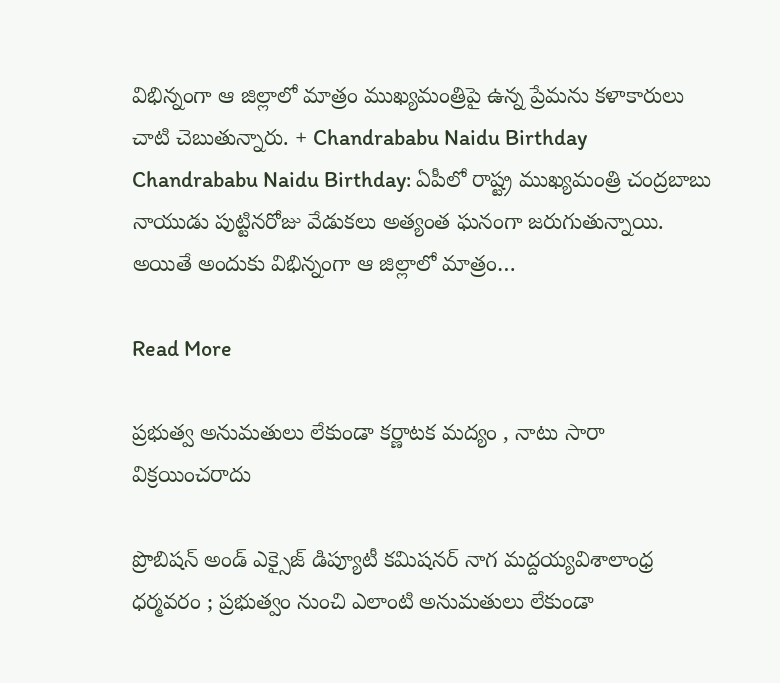విభిన్నంగా ఆ జిల్లాలో మాత్రం ముఖ్యమంత్రిపై ఉన్న ప్రేమను కళాకారులు చాటి చెబుతున్నారు. + Chandrababu Naidu Birthday Chandrababu Naidu Birthday: ఏపీలో రాష్ట్ర ముఖ్యమంత్రి చంద్రబాబు నాయుడు పుట్టినరోజు వేడుకలు అత్యంత ఘనంగా జరుగుతున్నాయి. అయితే అందుకు విభిన్నంగా ఆ జిల్లాలో మాత్రం…

Read More

ప్రభుత్వ అనుమతులు లేకుండా కర్ణాటక మద్యం , నాటు సారా విక్రయించరాదు

ప్రొబిషన్ అండ్ ఎక్సైజ్ డిప్యూటీ కమిషనర్ నాగ మద్దయ్యవిశాలాంధ్ర ధర్మవరం ; ప్రభుత్వం నుంచి ఎలాంటి అనుమతులు లేకుండా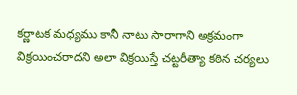కర్ణాటక మధ్యము కానీ నాటు సారాగాని అక్రమంగా విక్రయించరాదని అలా విక్రయిస్తే చట్టరీత్యా కఠిన చర్యలు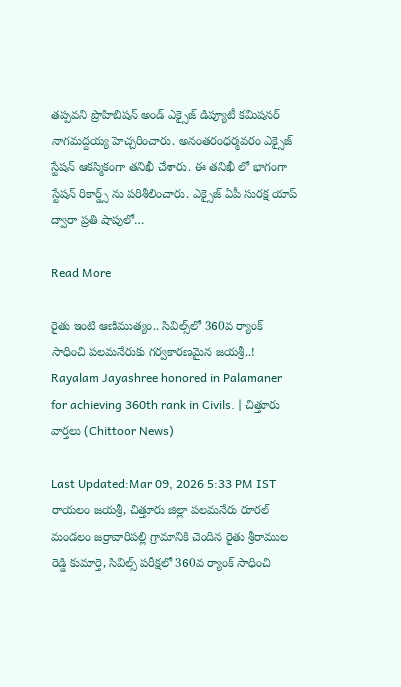తప్పవని ప్రొహిబిషన్ అండ్ ఎక్సైజ్ డిప్యూటీ కమిషనర్ నాగమద్దయ్య హెచ్చరించారు. అనంతరంధర్మవరం ఎక్సైజ్ స్టేషన్ ఆకస్మికంగా తనిఖీ చేశారు. ఈ తనిఖీ లో భాగంగా స్టేషన్ రికార్డ్స్ ను పరిశీలించారు. ఎక్సైజ్ ఏపీ సురక్ష యాప్ ద్వారా ప్రతి షాపులో…

Read More

రైతు ఇంటి ఆణిముత్యం.. సివిల్స్‌లో 360వ ర్యాంక్ సాధించి పలమనేరుకు గర్వకారణమైన జయశ్రీ..! Rayalam Jayashree honored in Palamaner for achieving 360th rank in Civils. | చిత్తూరు వార్తలు (Chittoor News)

Last Updated:Mar 09, 2026 5:33 PM IST రాయలం జయశ్రీ, చిత్తూరు జిల్లా పలమనేరు రూరల్ మండలం జర్రావారిపల్లి గ్రామానికి చెందిన రైతు శ్రీరాముల రెడ్డి కుమార్తె, సివిల్స్ పరీక్షలో 360వ ర్యాంక్ సాధించి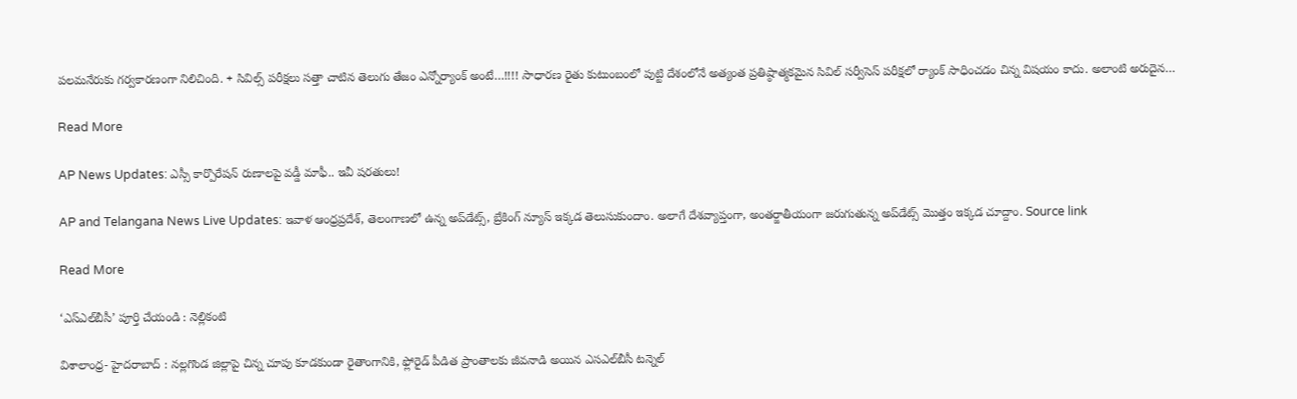పలమనేరుకు గర్వకారణంగా నిలిచింది. + సివిల్స్ పరీక్షలు సత్తా చాటిన తెలుగు తేజం ఎన్నోర్యాంక్ అంటే…!!!! సాధారణ రైతు కుటుంబంలో పుట్టి దేశంలోనే అత్యంత ప్రతిష్ఠాత్మకమైన సివిల్ సర్వీసెస్ పరీక్షలో ర్యాంక్ సాధించడం చిన్న విషయం కాదు. అలాంటి అరుదైన…

Read More

AP News Updates: ఎస్సీ కార్పొరేషన్ రుణాలపై వడ్డీ మాఫీ.. ఇవీ షరతులు!

AP and Telangana News Live Updates: ఇవాళ ఆంధ్రప్రదేశ్, తెలంగాణలో ఉన్న అప్‌డేట్స్, బ్రేకింగ్ న్యూస్ ఇక్కడ తెలుసుకుందాం. అలాగే దేశవ్యాప్తంగా, అంతర్జాతీయంగా జరుగుతున్న అప్‌డేట్స్ మొత్తం ఇక్కడ చూద్దాం. Source link

Read More

‘ఎస్‌ఎల్‌బీసీ’ పూర్తి చేయండి : నెల్లికంటి

విశాలాంధ్ర- హైదరాబాద్ : నల్లగొండ జిల్లాపై చిన్న చూపు కూడకుండా రైతాంగానికి, ఫ్లోరైడ్ పీడిత ప్రాంతాలకు జీవనాడి అయిన ఎసఎల్‌బీసీ టన్నెల్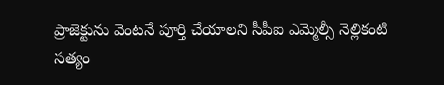ప్రాజెక్టును వెంటనే పూర్తి చేయాలని సీపీఐ ఎమ్మెల్సీ నెల్లికంటి సత్యం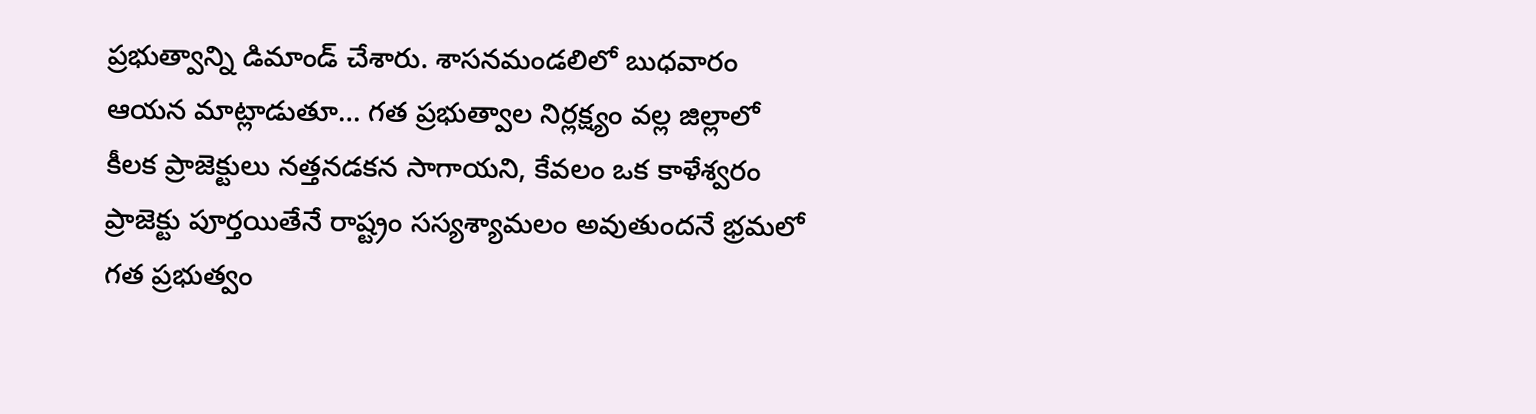ప్రభుత్వాన్ని డిమాండ్ చేశారు. శాసనమండలిలో బుధవారం ఆయన మాట్లాడుతూ… గత ప్రభుత్వాల నిర్లక్ష్యం వల్ల జిల్లాలో కీలక ప్రాజెక్టులు నత్తనడకన సాగాయని, కేవలం ఒక కాళేశ్వరం ప్రాజెక్టు పూర్తయితేనే రాష్ట్రం సస్యశ్యామలం అవుతుందనే భ్రమలో గత ప్రభుత్వం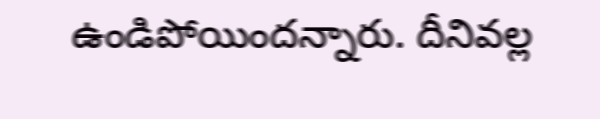ఉండిపోయిందన్నారు. దీనివల్ల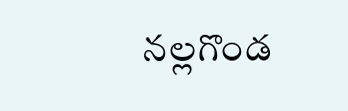నల్లగొండ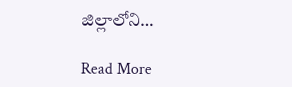జిల్లాలోని…

Read More